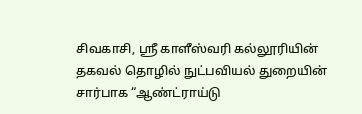சிவகாசி, ஸ்ரீ காளீஸ்வரி கல்லூரியின் தகவல் தொழில் நுட்பவியல் துறையின் சார்பாக “ஆண்ட்ராய்டு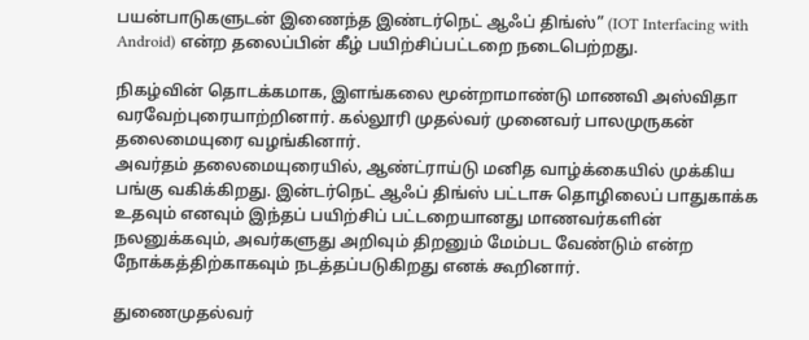பயன்பாடுகளுடன் இணைந்த இண்டர்நெட் ஆஃப் திங்ஸ்” (IOT Interfacing with Android) என்ற தலைப்பின் கீழ் பயிற்சிப்பட்டறை நடைபெற்றது.

நிகழ்வின் தொடக்கமாக, இளங்கலை மூன்றாமாண்டு மாணவி அஸ்விதா வரவேற்புரையாற்றினார். கல்லூரி முதல்வர் முனைவர் பாலமுருகன் தலைமையுரை வழங்கினார்.
அவர்தம் தலைமையுரையில், ஆண்ட்ராய்டு மனித வாழ்க்கையில் முக்கிய பங்கு வகிக்கிறது. இன்டர்நெட் ஆஃப் திங்ஸ் பட்டாசு தொழிலைப் பாதுகாக்க உதவும் எனவும் இந்தப் பயிற்சிப் பட்டறையானது மாணவர்களின் நலனுக்கவும், அவர்களுது அறிவும் திறனும் மேம்பட வேண்டும் என்ற நோக்கத்திற்காகவும் நடத்தப்படுகிறது எனக் கூறினார்.

துணைமுதல்வர்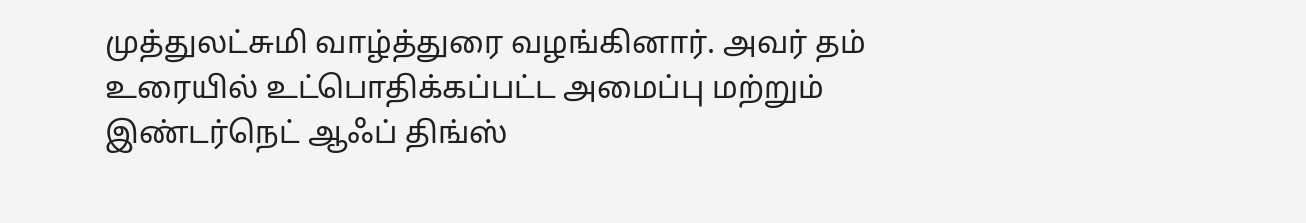முத்துலட்சுமி வாழ்த்துரை வழங்கினார். அவர் தம் உரையில் உட்பொதிக்கப்பட்ட அமைப்பு மற்றும் இண்டர்நெட் ஆஃப் திங்ஸ்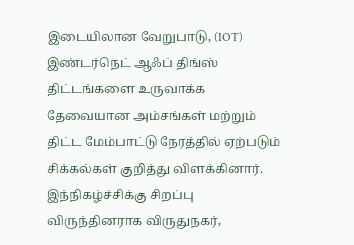இடையிலான வேறுபாடு, (IOT) இண்டர்நெட் ஆஃப் திங்ஸ் திட்டங்களை உருவாக்க தேவையான அம்சங்கள் மற்றும் திட்ட மேம்பாட்டு நேரத்தில் ஏற்படும் சிக்கல்கள் குறித்து விளக்கினார்.
இந்நிகழ்ச்சிக்கு சிறப்பு விருந்தினராக விருதுநகர்,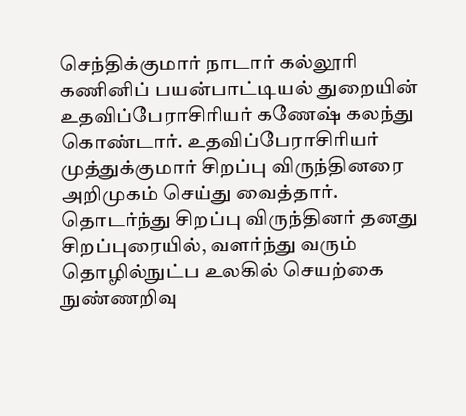செந்திக்குமார் நாடார் கல்லூரி கணினிப் பயன்பாட்டியல் துறையின் உதவிப்பேராசிரியர் கணேஷ் கலந்து கொண்டார். உதவிப்பேராசிரியர் முத்துக்குமார் சிறப்பு விருந்தினரை அறிமுகம் செய்து வைத்தார்.
தொடர்ந்து சிறப்பு விருந்தினர் தனது சிறப்புரையில், வளர்ந்து வரும் தொழில்நுட்ப உலகில் செயற்கை நுண்ணறிவு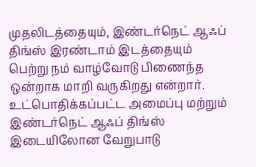முதலிடத்தையும், இண்டர்நெட் ஆஃப் திங்ஸ் இரண்டாம் இடத்தையும் பெற்று நம் வாழ்வோடு பிணைந்த ஒன்றாக மாறி வருகிறது என்றார். உட்பொதிக்கப்பட்ட அமைப்பு மற்றும் இண்டர்நெட் ஆஃப் திங்ஸ் இடையிலோன வேறுபாடு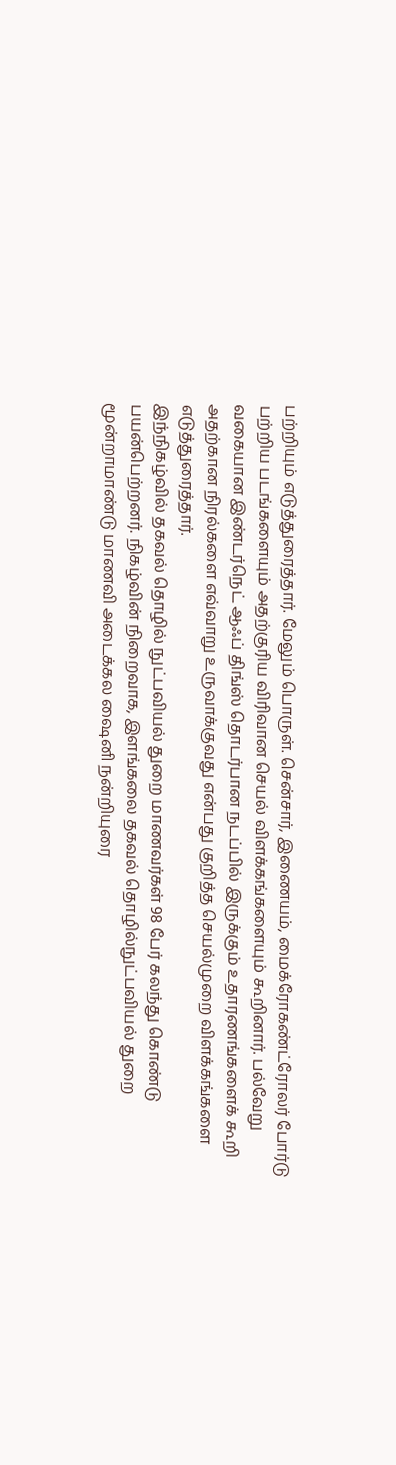பற்றியும் எடுத்துரைத்தார். மேலும் பொருள். சென்சார், இணையம், மைக்ரோகண்ட்ரோலர் போர்டு பற்றிய படங்களையும் அதற்குரிய விரிவான செயல் விளக்கங்களையும் கூறினார். பல்வேறு வகையான இண்டர்நெட் ஆஃப் திங்ஸ் தொடர்பான நடப்பில் இருக்கும் உதாரணங்களைக் கூறி அதற்கான நிரல்களை எவ்வாறு உருவாக்குவது என்பது குறித்த செயல்முறை விளக்கங்களை எடுத்துரைத்தார்.
இந்நிகழ்வில் தகவல் தொழில் நுட்பவியல் துறை மாணவர்கள் 98 பேர் கலந்து கொண்டு பயன்பெற்றனர். நிகழ்வின் நிறைவாக, இளங்கலை தகவல் தொழில்நுட்பவியல் துறை மூன்றாமாண்டு மாணவி அடைக்கல ஷைனி நன்றியுரை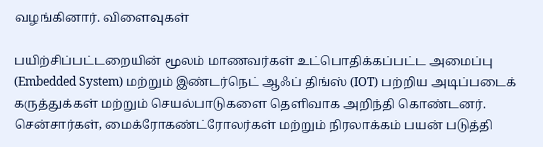வழங்கினார். விளைவுகள்

பயிற்சிப்பட்டறையின் மூலம் மாணவர்கள் உட்பொதிக்கப்பட்ட அமைப்பு (Embedded System) மற்றும் இண்டர்நெட் ஆஃப் திங்ஸ் (IOT) பற்றிய அடிப்படைக் கருத்துக்கள் மற்றும் செயல்பாடுகளை தெளிவாக அறிந்தி கொண்டனர்.
சென்சார்கள், மைக்ரோகண்ட்ரோலர்கள் மற்றும் நிரலாக்கம் பயன் படுத்தி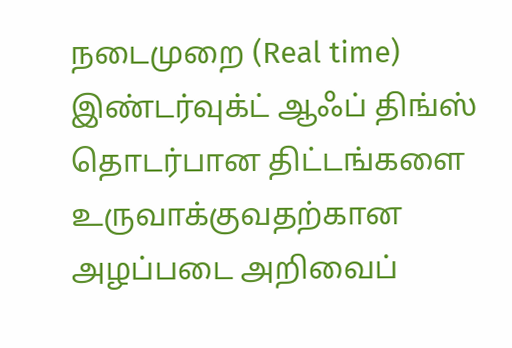நடைமுறை (Real time) இண்டர்வுக்ட் ஆஃப் திங்ஸ் தொடர்பான திட்டங்களை உருவாக்குவதற்கான அழப்படை அறிவைப்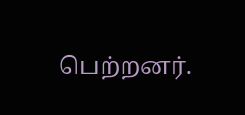பெற்றனர்.